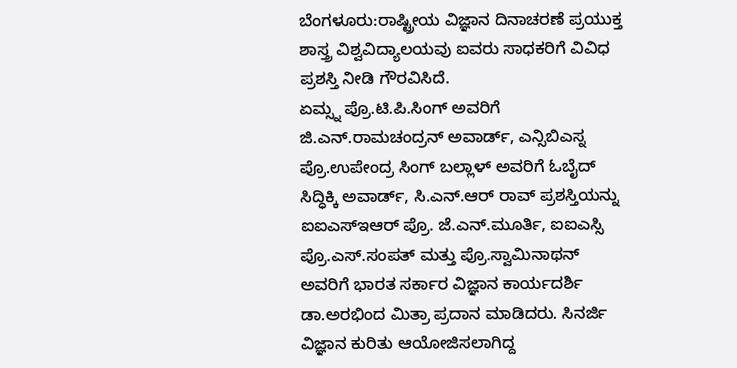ಬೆಂಗಳೂರು:ರಾಷ್ಟ್ರೀಯ ವಿಜ್ಞಾನ ದಿನಾಚರಣೆ ಪ್ರಯುಕ್ತ ಶಾಸ್ತ್ರ ವಿಶ್ವವಿದ್ಯಾಲಯವು ಐವರು ಸಾಧಕರಿಗೆ ವಿವಿಧ ಪ್ರಶಸ್ತಿ ನೀಡಿ ಗೌರವಿಸಿದೆ.
ಏಮ್ಸ್ನ ಪ್ರೊ.ಟಿ.ಪಿ.ಸಿಂಗ್ ಅವರಿಗೆ ಜಿ.ಎನ್.ರಾಮಚಂದ್ರನ್ ಅವಾರ್ಡ್, ಎನ್ಸಿಬಿಎಸ್ನ ಪ್ರೊ.ಉಪೇಂದ್ರ ಸಿಂಗ್ ಬಲ್ಲಾಳ್ ಅವರಿಗೆ ಓಬೈದ್ ಸಿದ್ಧಿಕ್ಕಿ ಅವಾರ್ಡ್, ಸಿ.ಎನ್.ಆರ್ ರಾವ್ ಪ್ರಶಸ್ತಿಯನ್ನು ಐಐಎಸ್ಇಆರ್ ಪ್ರೊ. ಜೆ.ಎನ್.ಮೂರ್ತಿ, ಐಐಎಸ್ಸಿ ಪ್ರೊ.ಎಸ್.ಸಂಪತ್ ಮತ್ತು ಪ್ರೊ.ಸ್ವಾಮಿನಾಥನ್ ಅವರಿಗೆ ಭಾರತ ಸರ್ಕಾರ ವಿಜ್ಞಾನ ಕಾರ್ಯದರ್ಶಿ ಡಾ.ಅರಭಿಂದ ಮಿತ್ರಾ ಪ್ರದಾನ ಮಾಡಿದರು. ಸಿನರ್ಜಿ ವಿಜ್ಞಾನ ಕುರಿತು ಆಯೋಜಿಸಲಾಗಿದ್ದ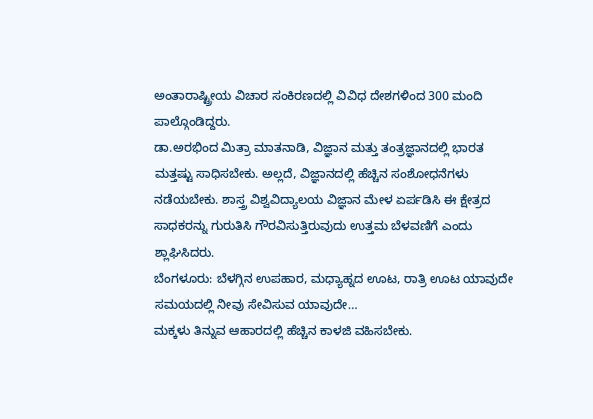ಅಂತಾರಾಷ್ಟ್ರೀಯ ವಿಚಾರ ಸಂಕಿರಣದಲ್ಲಿ ವಿವಿಧ ದೇಶಗಳಿಂದ 300 ಮಂದಿ ಪಾಲ್ಗೊಂಡಿದ್ದರು.
ಡಾ.ಅರಭಿಂದ ಮಿತ್ರಾ ಮಾತನಾಡಿ, ವಿಜ್ಞಾನ ಮತ್ತು ತಂತ್ರಜ್ಞಾನದಲ್ಲಿ ಭಾರತ ಮತ್ತಷ್ಟು ಸಾಧಿಸಬೇಕು. ಅಲ್ಲದೆ, ವಿಜ್ಞಾನದಲ್ಲಿ ಹೆಚ್ಚಿನ ಸಂಶೋಧನೆಗಳು ನಡೆಯಬೇಕು. ಶಾಸ್ತ್ರ ವಿಶ್ವವಿದ್ಯಾಲಯ ವಿಜ್ಞಾನ ಮೇಳ ಏರ್ಪಡಿಸಿ ಈ ಕ್ಷೇತ್ರದ ಸಾಧಕರನ್ನು ಗುರುತಿಸಿ ಗೌರವಿಸುತ್ತಿರುವುದು ಉತ್ತಮ ಬೆಳವಣಿಗೆ ಎಂದು ಶ್ಲಾಘಿಸಿದರು.
ಬೆಂಗಳೂರು: ಬೆಳಗ್ಗಿನ ಉಪಹಾರ, ಮಧ್ಯಾಹ್ನದ ಊಟ, ರಾತ್ರಿ ಊಟ ಯಾವುದೇ ಸಮಯದಲ್ಲಿ ನೀವು ಸೇವಿಸುವ ಯಾವುದೇ…
ಮಕ್ಕಳು ತಿನ್ನುವ ಆಹಾರದಲ್ಲಿ ಹೆಚ್ಚಿನ ಕಾಳಜಿ ವಹಿಸಬೇಕು.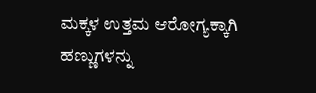ಮಕ್ಕಳ ಉತ್ತಮ ಆರೋಗ್ಯಕ್ಕಾಗಿ ಹಣ್ಣುಗಳನ್ನು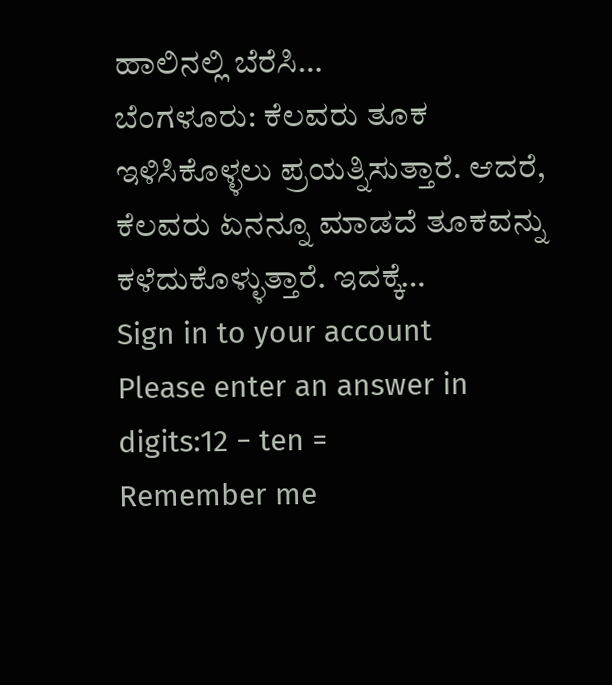ಹಾಲಿನಲ್ಲಿ ಬೆರೆಸಿ…
ಬೆಂಗಳೂರು: ಕೆಲವರು ತೂಕ ಇಳಿಸಿಕೊಳ್ಳಲು ಪ್ರಯತ್ನಿಸುತ್ತಾರೆ. ಆದರೆ, ಕೆಲವರು ಏನನ್ನೂ ಮಾಡದೆ ತೂಕವನ್ನು ಕಳೆದುಕೊಳ್ಳುತ್ತಾರೆ. ಇದಕ್ಕೆ…
Sign in to your account
Please enter an answer in digits:12 − ten =
Remember me